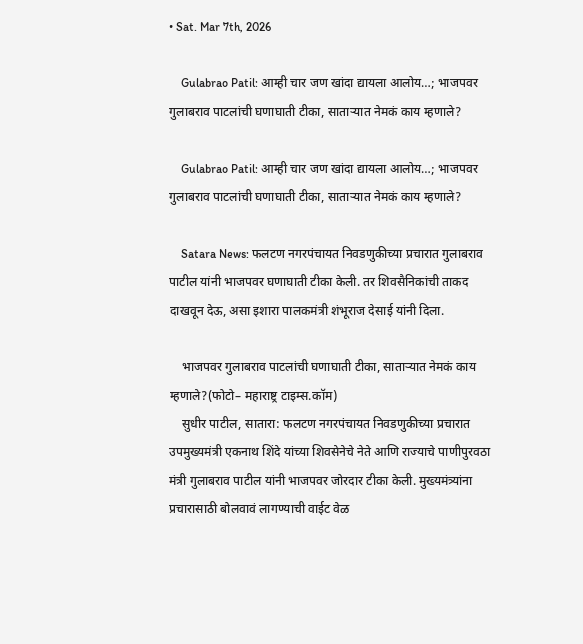• Sat. Mar 7th, 2026

    Gulabrao Patil: आम्ही चार जण खांदा द्यायला आलोय…; भाजपवर गुलाबराव पाटलांची घणाघाती टीका, साताऱ्यात नेमकं काय म्हणाले?

    Gulabrao Patil: आम्ही चार जण खांदा द्यायला आलोय…; भाजपवर गुलाबराव पाटलांची घणाघाती टीका, साताऱ्यात नेमकं काय म्हणाले?

    Satara News: फलटण नगरपंचायत निवडणुकीच्या प्रचारात गुलाबराव पाटील यांनी भाजपवर घणाघाती टीका केली. तर शिवसैनिकांची ताकद दाखवून देऊ, असा इशारा पालकमंत्री शंभूराज देसाई यांनी दिला.

    भाजपवर गुलाबराव पाटलांची घणाघाती टीका, साताऱ्यात नेमकं काय म्हणाले?(फोटो– महाराष्ट्र टाइम्स.कॉम)
    सुधीर पाटील, सातारा: फलटण नगरपंचायत निवडणुकीच्या प्रचारात उपमुख्यमंत्री एकनाथ शिंदे यांच्या शिवसेनेचे नेते आणि राज्याचे पाणीपुरवठा मंत्री गुलाबराव पाटील यांनी भाजपवर जोरदार टीका केली. मुख्यमंत्र्यांना प्रचारासाठी बोलवावं लागण्याची वाईट वेळ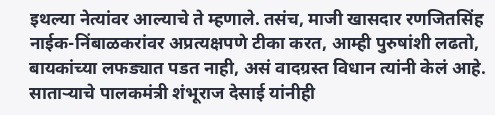इथल्या नेत्यांवर आल्याचे ते म्हणाले. तसंच, माजी खासदार रणजितसिंह नाईक-निंबाळकरांवर अप्रत्यक्षपणे टीका करत, आम्ही पुरुषांशी लढतो, बायकांच्या लफड्यात पडत नाही, असं वादग्रस्त विधान त्यांनी केलं आहे. साताऱ्याचे पालकमंत्री शंभूराज देसाई यांनीही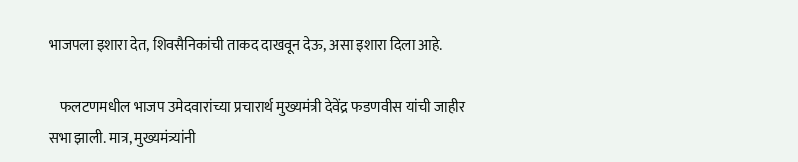भाजपला इशारा देत, शिवसैनिकांची ताकद दाखवून देऊ, असा इशारा दिला आहे.

    फलटणमधील भाजप उमेदवारांच्या प्रचारार्थ मुख्यमंत्री देवेंद्र फडणवीस यांची जाहीर सभा झाली. मात्र, मुख्यमंत्र्यांनी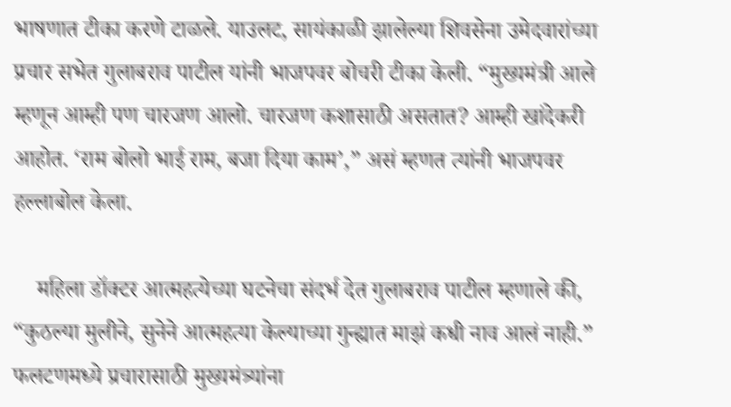भाषणात टीका करणे टाळले. याउलट, सायंकाळी झालेल्या शिवसेना उमेदवारांच्या प्रचार सभेत गुलाबराव पाटील यांनी भाजपवर बोचरी टीका केली. “मुख्यमंत्री आले म्हणून आम्ही पण चारजण आलो. चारजण कशासाठी असतात? आम्ही खांदेकरी आहोत. ‘राम बोलो भाई राम, बजा दिया काम’,” असं म्हणत त्यांनी भाजपवर हल्लाबोल केला.

    महिला डॉक्टर आत्महत्येच्या घटनेचा संदर्भ देत गुलाबराव पाटील म्हणाले की, “कुठल्या मुलीने, सुनेने आत्महत्या केल्याच्या गुन्ह्यात माझं कधी नाव आलं नाही.” फलटणमध्ये प्रचारासाठी मुख्यमंत्र्यांना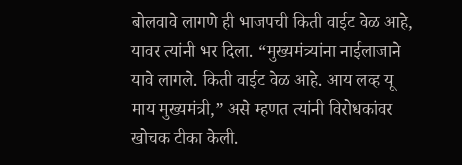बोलवावे लागणे ही भाजपची किती वाईट वेळ आहे, यावर त्यांनी भर दिला. “मुख्यमंत्र्यांना नाईलाजाने यावे लागले. किती वाईट वेळ आहे. आय लव्ह यू माय मुख्यमंत्री,” असे म्हणत त्यांनी विरोधकांवर खोचक टीका केली.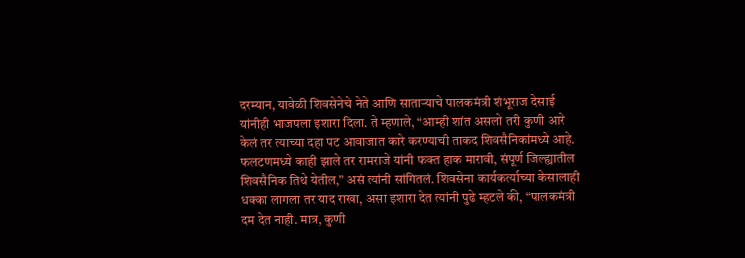दरम्यान, यावेळी शिवसेनेचे नेते आणि साताऱ्याचे पालकमंत्री शंभूराज देसाई यांनीही भाजपला इशारा दिला. ते म्हणाले, “आम्ही शांत असलो तरी कुणी आरे केलं तर त्याच्या दहा पट आवाजात कारे करण्याची ताकद शिवसैनिकांमध्ये आहे. फलटणमध्ये काही झाले तर रामराजे यांनी फक्त हाक मारावी, संपूर्ण जिल्ह्यातील शिवसैनिक तिथे येतील,” असं त्यांनी सांगितलं. शिवसेना कार्यकर्त्याच्या केसालाही धक्का लागला तर याद राखा, असा इशारा देत त्यांनी पुढे म्हटले की, “पालकमंत्री दम देत नाही. मात्र, कुणी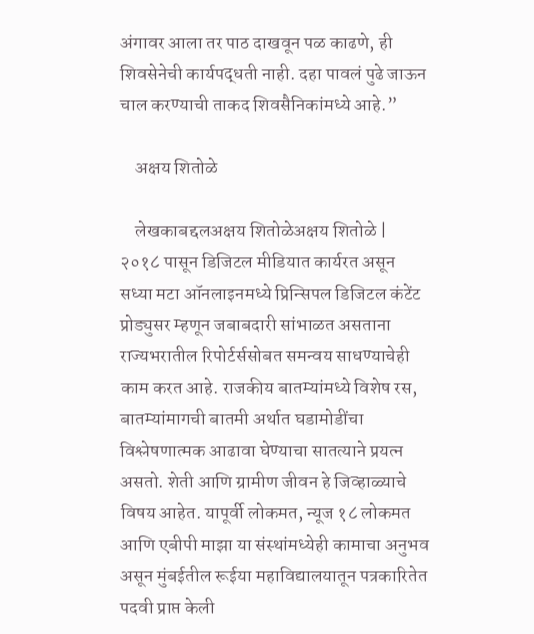अंगावर आला तर पाठ दाखवून पळ काढणे, ही शिवसेनेची कार्यपद्धती नाही. दहा पावलं पुढे जाऊन चाल करण्याची ताकद शिवसैनिकांमध्ये आहे.”

    अक्षय शितोळे

    लेखकाबद्दलअक्षय शितोळेअक्षय शितोळे | २०१८ पासून डिजिटल मीडियात कार्यरत असून सध्या मटा ऑनलाइनमध्ये प्रिन्सिपल डिजिटल कंटेंट प्रोड्युसर म्हणून जबाबदारी सांभाळत असताना राज्यभरातील रिपोर्टर्ससोबत समन्वय साधण्याचेही काम करत आहे. राजकीय बातम्यांमध्ये विशेष रस, बातम्यांमागची बातमी अर्थात घडामोडींचा विश्लेषणात्मक आढावा घेण्याचा सातत्याने प्रयत्न असतो. शेती आणि ग्रामीण जीवन हे जिव्हाळ्याचे विषय आहेत. यापूर्वी लोकमत, न्यूज १८ लोकमत आणि एबीपी माझा या संस्थांमध्येही कामाचा अनुभव असून मुंबईतील रूईया महाविद्यालयातून पत्रकारितेत पदवी प्राप्त केली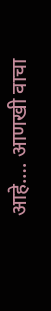आहे.… आणखी वाचा